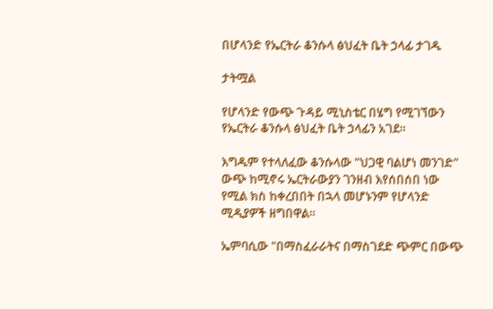በሆላንድ የኤርትራ ቆንሱላ ፅህፈት ቤት ኃላፊ ታገዱ

ታትሟል

የሆላንድ የውጭ ጉዳይ ሚኒስቴር በሄግ የሚገኘውን የኤርትራ ቆንሱላ ፅህፈት ቤት ኃላፊን አገደ።

እግዱም የተላለፈው ቆንሱላው "ህጋዊ ባልሆነ መንገድ" ውጭ ከሚኖሩ ኤርትራውያን ገንዘብ እየሰበሰበ ነው የሚል ክስ ከቀረበበት በኋላ መሆኑንም የሆላንድ ሚዲያዎች ዘግበዋል።

ኤምባሲው "በማስፈራራትና በማስገደድ ጭምር በውጭ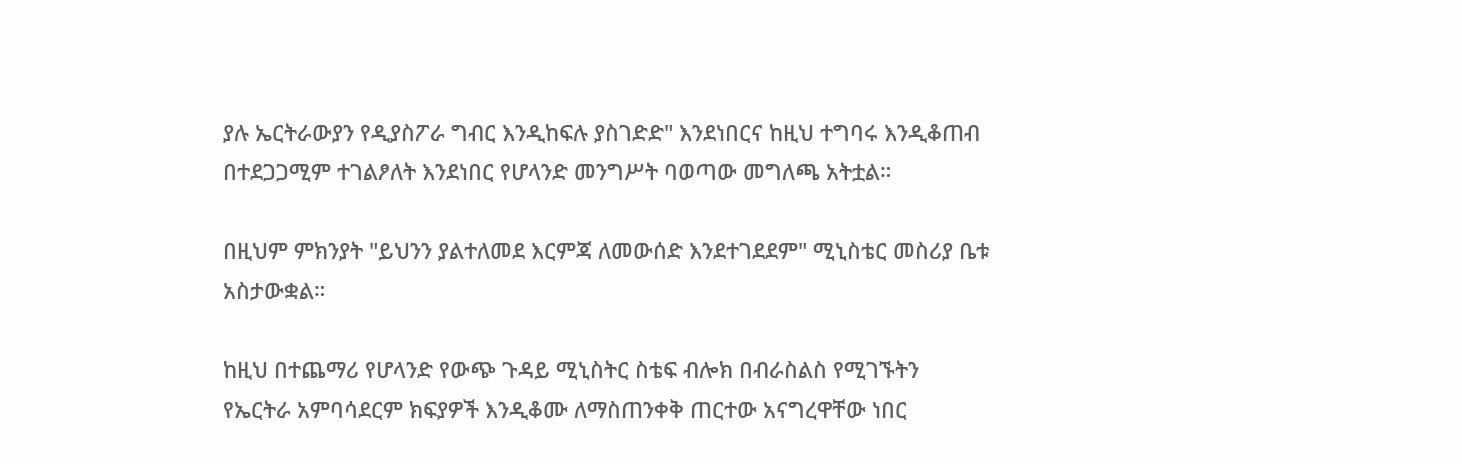ያሉ ኤርትራውያን የዲያስፖራ ግብር እንዲከፍሉ ያስገድድ" እንደነበርና ከዚህ ተግባሩ እንዲቆጠብ በተደጋጋሚም ተገልፆለት እንደነበር የሆላንድ መንግሥት ባወጣው መግለጫ አትቷል።

በዚህም ምክንያት "ይህንን ያልተለመደ እርምጃ ለመውሰድ እንደተገደደም" ሚኒስቴር መስሪያ ቤቱ አስታውቋል።

ከዚህ በተጨማሪ የሆላንድ የውጭ ጉዳይ ሚኒስትር ስቴፍ ብሎክ በብራስልስ የሚገኙትን የኤርትራ አምባሳደርም ክፍያዎች እንዲቆሙ ለማስጠንቀቅ ጠርተው አናግረዋቸው ነበር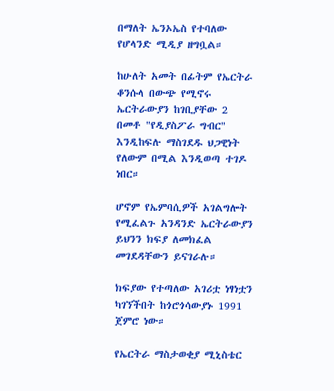በማለት ኤንኦኤስ የተባለው የሆላንድ ሚዲያ ዘግቧል።

ከሁለት አመት በፊትም የኤርትራ ቆንሱላ በውጭ የሚኖሩ ኤርትራውያን ከገቢያቸው 2 በመቶ "የዲያስፖራ ግብር" እንዲከፍሉ ማስገደዱ ህጋዊነት የለውም በሚል እንዲወጣ ተገዶ ነበር።

ሆኖም የኤምባሲዎች አገልግሎት የሚፈልጉ አንዳንድ ኤርትራውያን ይህንን ክፍያ ለመክፈል መገደዳቸውን ይናገራሉ።

ክፍያው የተጣለው አገሪቷ ነፃነቷን ካገኘችበት ከጎሮጎሳውያኑ 1991 ጀምሮ ነው።

የኤርትራ ማስታወቂያ ሚኒስቴር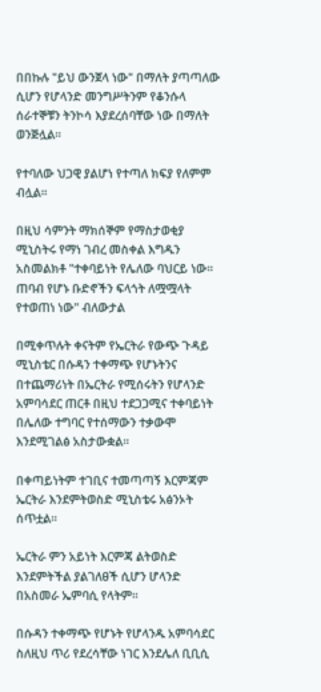በበኩሉ "ይህ ውንጀላ ነው" በማለት ያጣጣለው ሲሆን የሆላንድ መንግሥትንም የቆንሱላ ሰራተኞቹን ትንኮሳ እያደረሰባቸው ነው በማለት ወንጅሏል።

የተባለው ህጋዊ ያልሆነ የተጣለ ክፍያ የለምም ብሏል።

በዚህ ሳምንት ማክሰኞም የማስታወቂያ ሚኒስትሩ የማነ ገብረ መስቀል እግዱን አስመልክቶ "ተቀባይነት የሌለው ባህርይ ነው። ጠባብ የሆኑ ቡድኖችን ፍላጎት ለሟሟላት የተወጠነ ነው" ብለውታል

በሚቀጥሉት ቀናትም የኤርትራ የውጭ ጉዳይ ሚኒስቴር በሱዳን ተቀማጭ የሆኑትንና በተጨማሪነት በኤርትራ የሚሰሩትን የሆላንድ አምባሳደር ጠርቶ በዚህ ተደጋጋሚና ተቀባይነት በሌለው ተግባር የተሰማውን ተቃውሞ እንደሚገልፅ አስታውቋል።

በቀጣይነትም ተገቢና ተመጣጣኝ እርምጃም ኤርትራ እንደምትወስድ ሚኒስቴሩ አፅንኦት ሰጥቷል።

ኤርትራ ምን አይነት እርምጃ ልትወስድ እንደምትችል ያልገለፀች ሲሆን ሆላንድ በአስመራ ኤምባሲ የላትም።

በሱዳን ተቀማጭ የሆኑት የሆላንዱ አምባሳደር ስለዚህ ጥሪ የደረሳቸው ነገር እንደሌለ ቢቢሲ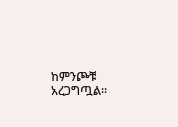ከምንጮቹ አረጋግጧል።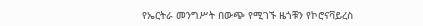የኤርትራ መንግሥት በውጭ የሚገኙ ዜጎቹን የኮሮናቫይረስ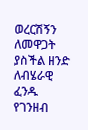ወረርሽኝን ለመዋጋት ያስችል ዘንድ ለብሄራዊ ፈንዱ የገንዘብ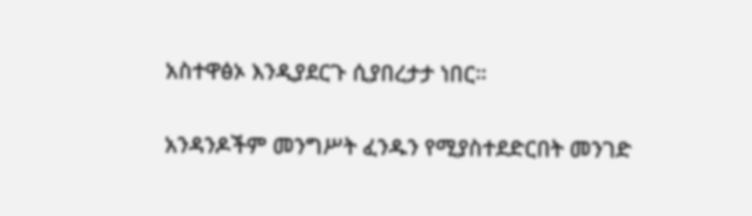አስተዋፅኦ እንዲያደርጉ ሲያበረታታ ነበር።

አንዳንዶችም መንግሥት ፈንዱን የሚያስተደድርበት መንገድ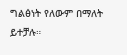ግልፅነት የለውም በማለት ይተቻሉ።